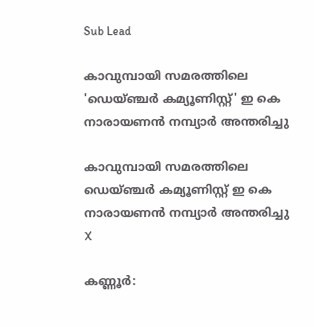Sub Lead

കാവുമ്പായി സമരത്തിലെ 'ഡെയ്ഞ്ചര്‍ കമ്യൂണിസ്റ്റ്' ഇ കെ നാരായണന്‍ നമ്പ്യാര്‍ അന്തരിച്ചു

കാവുമ്പായി സമരത്തിലെ ഡെയ്ഞ്ചര്‍ കമ്യൂണിസ്റ്റ് ഇ കെ നാരായണന്‍ നമ്പ്യാര്‍ അന്തരിച്ചു
X

കണ്ണൂര്‍: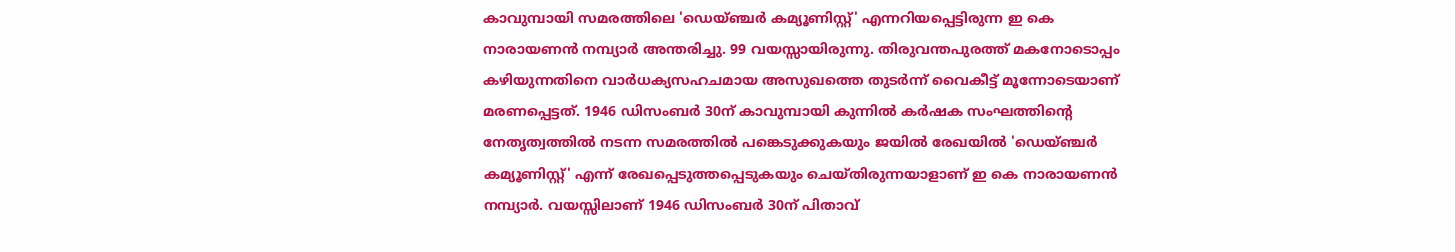കാവുമ്പായി സമരത്തിലെ 'ഡെയ്ഞ്ചര്‍ കമ്യൂണിസ്റ്റ്' എന്നറിയപ്പെട്ടിരുന്ന ഇ കെ നാരായണന്‍ നമ്പ്യാര്‍ അന്തരിച്ചു. 99 വയസ്സായിരുന്നു. തിരുവന്തപുരത്ത് മകനോടൊപ്പം കഴിയുന്നതിനെ വാര്‍ധക്യസഹചമായ അസുഖത്തെ തുടര്‍ന്ന് വൈകീട്ട് മൂന്നോടെയാണ് മരണപ്പെട്ടത്. 1946 ഡിസംബര്‍ 30ന് കാവുമ്പായി കുന്നില്‍ കര്‍ഷക സംഘത്തിന്റെ നേതൃത്വത്തില്‍ നടന്ന സമരത്തില്‍ പങ്കെടുക്കുകയും ജയില്‍ രേഖയില്‍ 'ഡെയ്ഞ്ചര്‍ കമ്യൂണിസ്റ്റ്' എന്ന് രേഖപ്പെടുത്തപ്പെടുകയും ചെയ്തിരുന്നയാളാണ് ഇ കെ നാരായണന്‍ നമ്പ്യാര്‍. വയസ്സിലാണ് 1946 ഡിസംബര്‍ 30ന് പിതാവ്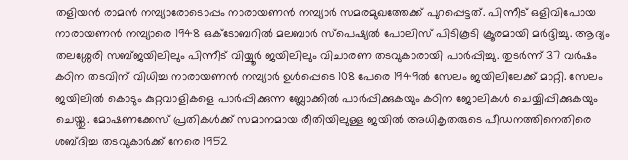തളിയന്‍ രാമന്‍ നമ്പ്യാരോടൊപ്പം നാരായണന്‍ നമ്പ്യാര്‍ സമരമുഖത്തേക്ക് പുറപ്പെട്ടത്. പിന്നീട് ഒളിവിപോയ നാരായണന്‍ നമ്പ്യാരെ 1948 ഒക്ടോബറില്‍ മലബാര്‍ സ്‌പെഷ്യല്‍ പോലിസ് പിടികൂടി ക്രൂരമായി മര്‍ദ്ദിച്ചു. ആദ്യം തലശ്ശേരി സബ്ജയിലിലും പിന്നീട് വിയ്യൂര്‍ ജയിലിലും വിചാരണ തടവുകാരായി പാര്‍പ്പിച്ചു. തുടര്‍ന്ന് 37 വര്‍ഷം കഠിന തടവിന് വിധിച്ച നാരായണന്‍ നമ്പ്യാര്‍ ഉള്‍പ്പെടെ 108 പേരെ 1949ല്‍ സേലം ജയിലിലേക്ക് മാറ്റി. സേലം ജയിലില്‍ കൊടും കുറ്റവാളികളെ പാര്‍പ്പിക്കുന്ന ബ്ലോക്കില്‍ പാര്‍പ്പിക്കുകയും കഠിന ജോലികള്‍ ചെയ്യിപ്പിക്കുകയും ചെയ്തു. മോഷണക്കേസ് പ്രതികള്‍ക്ക് സമാനമായ രീതിയിലുള്ള ജയില്‍ അധികൃതരുടെ പീഡനത്തിനെതിരെ ശബ്ദിച്ച തടവുകാര്‍ക്ക് നേരെ 1952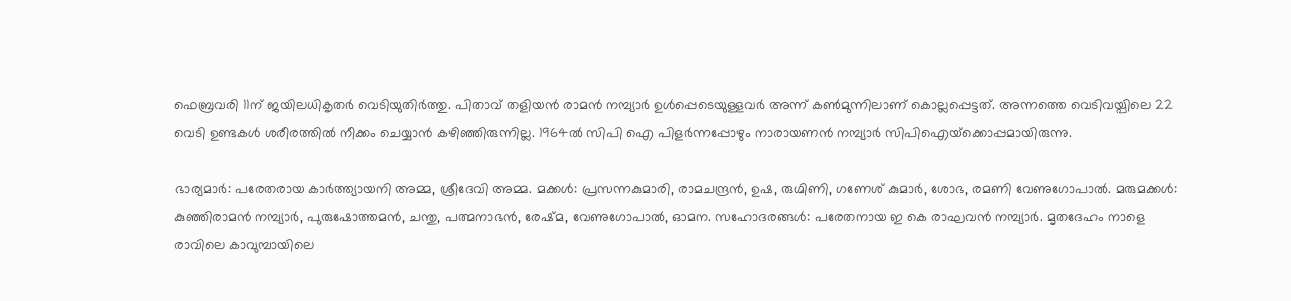ഫെബ്രവരി 11ന് ജയിലധികൃതര്‍ വെടിയുതിര്‍ത്തു. പിതാവ് തളിയന്‍ രാമന്‍ നമ്പ്യാര്‍ ഉള്‍പ്പെടെയുള്ളവര്‍ അന്ന് കണ്‍മുന്നിലാണ് കൊല്ലപ്പെട്ടത്. അന്നത്തെ വെടിവയ്പിലെ 22 വെടി ഉണ്ടകള്‍ ശരീരത്തില്‍ നീക്കം ചെയ്യാന്‍ കഴിഞ്ഞിരുന്നില്ല. 1964ല്‍ സിപി ഐ പിളര്‍ന്നപ്പോഴും നാരായണന്‍ നമ്പ്യാര്‍ സിപിഐയ്‌ക്കൊപ്പമായിരുന്നു.

ഭാര്യമാര്‍: പരേതരായ കാര്‍ത്ത്യായനി അമ്മ, ശ്രീദേവി അമ്മ. മക്കള്‍: പ്രസന്നകുമാരി, രാമചന്ദ്രന്‍, ഉഷ, രുഗ്മിണി, ഗണേശ് കുമാര്‍, ശോഭ, രമണി വേണുഗോപാല്‍. മരുമക്കള്‍: കുഞ്ഞിരാമന്‍ നമ്പ്യാര്‍, പുരുഷോത്തമന്‍, ചന്തു, പത്മനാഭന്‍, രേഷ്മ, വേണുഗോപാല്‍, ഓമന. സഹോദരങ്ങള്‍: പരേതനായ ഇ കെ രാഘവന്‍ നമ്പ്യാര്‍. മൃതദേഹം നാളെ രാവിലെ കാവുമ്പായിലെ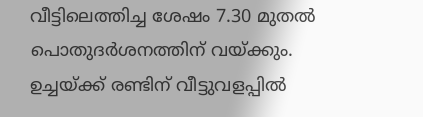വീട്ടിലെത്തിച്ച ശേഷം 7.30 മുതല്‍ പൊതുദര്‍ശനത്തിന് വയ്ക്കും. ഉച്ചയ്ക്ക് രണ്ടിന് വീട്ടുവളപ്പില്‍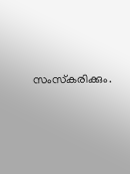സംസ്‌കരിക്കും.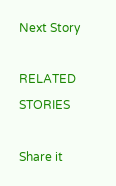Next Story

RELATED STORIES

Share it